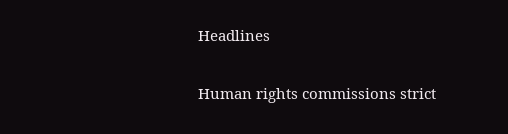Headlines

Human rights commissions strict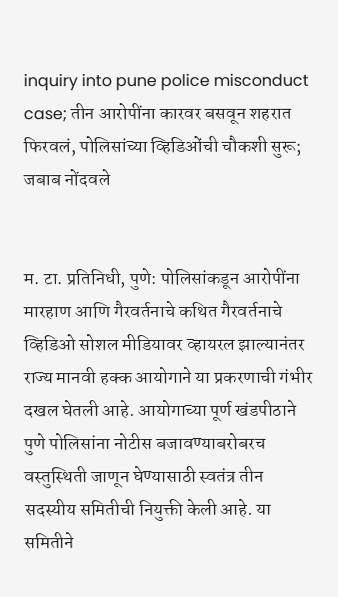inquiry into pune police misconduct case; तीन आरोपींना कारवर बसवून शहरात फिरवलं, पोलिसांच्या व्हिडिओंची चौकशी सुरू; जबाब नोंदवले


म. टा. प्रतिनिधी, पुणे: पोलिसांकडून आरोपींना मारहाण आणि गैरवर्तनाचे कथित गैरवर्तनाचे व्हिडिओ सोशल मीडियावर व्हायरल झाल्यानंतर राज्य मानवी हक्क आयोगाने या प्रकरणाची गंभीर दखल घेतली आहे. आयोगाच्या पूर्ण खंडपीठाने पुणे पोलिसांना नोटीस बजावण्याबरोबरच वस्तुस्थिती जाणून घेण्यासाठी स्वतंत्र तीन सदस्यीय समितीची नियुक्ती केली आहे. या समितीने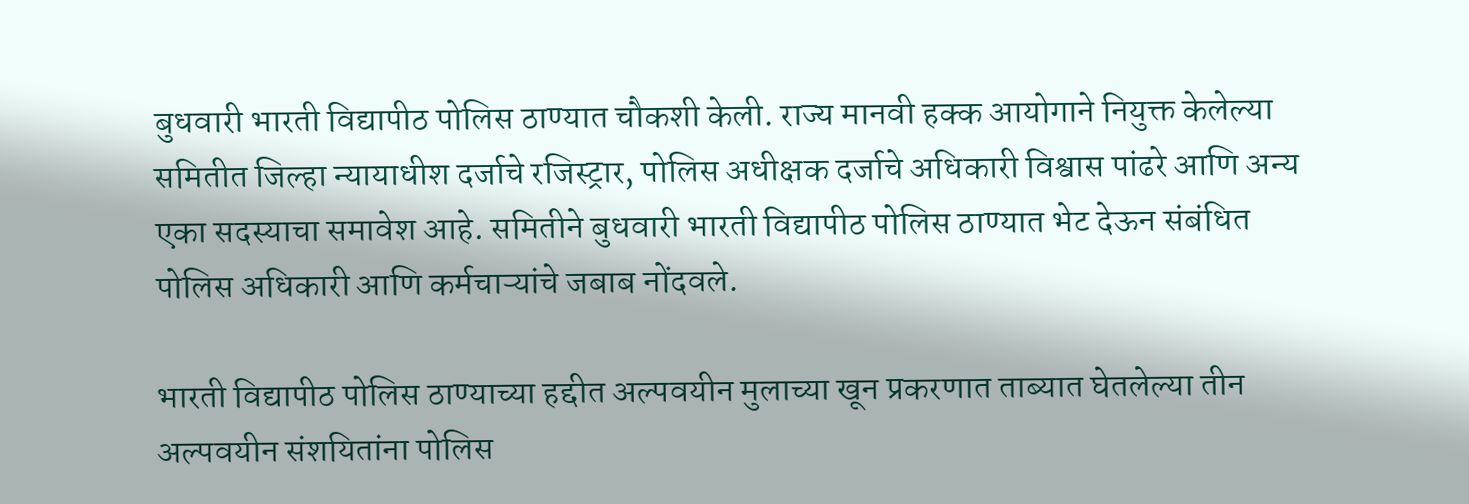बुधवारी भारती विद्यापीठ पोलिस ठाण्यात चौकशी केली. राज्य मानवी हक्क आयोगाने नियुक्त केलेल्या समितीत जिल्हा न्यायाधीश दर्जाचे रजिस्ट्रार, पोलिस अधीक्षक दर्जाचे अधिकारी विश्वास पांढरे आणि अन्य एका सदस्याचा समावेश आहे. समितीने बुधवारी भारती विद्यापीठ पोलिस ठाण्यात भेट देऊन संबंधित पोलिस अधिकारी आणि कर्मचाऱ्यांचे जबाब नोंदवले.

भारती विद्यापीठ पोलिस ठाण्याच्या हद्दीत अल्पवयीन मुलाच्या खून प्रकरणात ताब्यात घेतलेल्या तीन अल्पवयीन संशयितांना पोलिस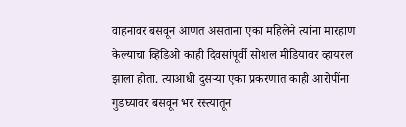वाहनावर बसवून आणत असताना एका महिलेने त्यांना मारहाण केल्याचा व्हिडिओ काही दिवसांपूर्वी सोशल मीडियावर व्हायरल झाला होता. त्याआधी दुसऱ्या एका प्रकरणात काही आरोपींना गुडघ्यावर बसवून भर रस्त्यातून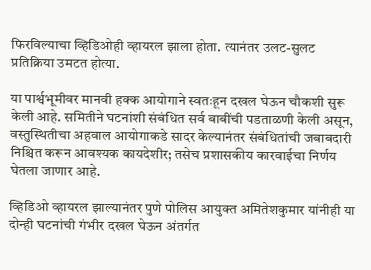फिरविल्याचा व्हिडिओही व्हायरल झाला होता. त्यानंतर उलट-सुलट प्रतिक्रिया उमटत होत्या.

या पार्श्वभूमीवर मानवी हक्क आयोगाने स्वतःहून दखल घेऊन चौकशी सुरू केली आहे. समितीने घटनांशी संबंधित सर्व बाबींची पडताळणी केली असून, वस्तुस्थितीचा अहवाल आयोगाकडे सादर केल्यानंतर संबंधितांची जबाबदारी निश्चित करून आवश्यक कायदेशीर; तसेच प्रशासकीय कारवाईचा निर्णय घेतला जाणार आहे.

व्हिडिओ व्हायरल झाल्यानंतर पुणे पोलिस आयुक्त अमितेशकुमार यांनीही या दोन्ही घटनांची गंभीर दखल घेऊन अंतर्गत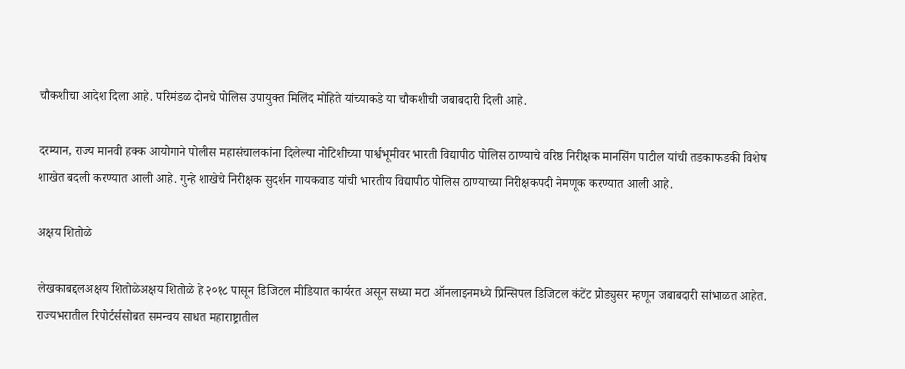चौकशीचा आदेश दिला आहे. परिमंडळ दोनचे पोलिस उपायुक्त मिलिंद मोहिते यांच्याकडे या चौकशीची जबाबदारी दिली आहे.

दरम्यान, राज्य मानवी हक्क आयोगाने पोलीस महासंचालकांना दिलेल्या नोटिशीच्या पार्श्वभूमीवर भारती विद्यापीठ पोलिस ठाण्याचे वरिष्ठ निरीक्षक मानसिंग पाटील यांची तडकाफडकी विशेष शाखेत बदली करण्यात आली आहे. गुन्हे शाखेचे निरीक्षक सुदर्शन गायकवाड यांची भारतीय विद्यापीठ पोलिस ठाण्याच्या निरीक्षकपदी नेमणूक करण्यात आली आहे.

अक्षय शितोळे

लेखकाबद्दलअक्षय शितोळेअक्षय शितोळे हे २०१८ पासून डिजिटल मीडियात कार्यरत असून सध्या मटा ऑनलाइनमध्ये प्रिन्सिपल डिजिटल कंटेंट प्रोड्युसर म्हणून जबाबदारी सांभाळत आहेत. राज्यभरातील रिपोर्टर्ससोबत समन्वय साधत महाराष्ट्रातील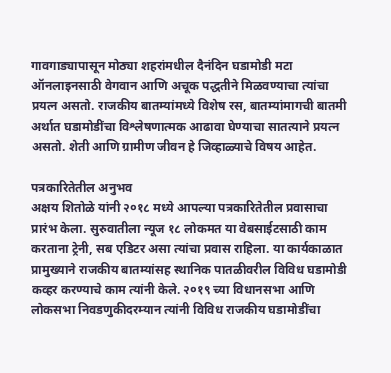गावगाड्यापासून मोठ्या शहरांमधील दैनंदिन घडामोडी मटा ऑनलाइनसाठी वेगवान आणि अचूक पद्धतीने मिळवण्याचा त्यांचा प्रयत्न असतो. राजकीय बातम्यांमध्ये विशेष रस, बातम्यांमागची बातमी अर्थात घडामोडींचा विश्लेषणात्मक आढावा घेण्याचा सातत्याने प्रयत्न असतो. शेती आणि ग्रामीण जीवन हे जिव्हाळ्याचे विषय आहेत.

पत्रकारितेतील अनुभव
अक्षय शितोळे यांनी २०१८ मध्ये आपल्या पत्रकारितेतील प्रवासाचा प्रारंभ केला. सुरुवातीला न्यूज १८ लोकमत या वेबसाईटसाठी काम करताना ट्रेनी, सब एडिटर असा त्यांचा प्रवास राहिला. या कार्यकाळात प्रामुख्याने राजकीय बातम्यांसह स्थानिक पातळीवरील विविध घडामोडी कव्हर करण्याचे काम त्यांनी केले. २०१९ च्या विधानसभा आणि लोकसभा निवडणुकीदरम्यान त्यांनी विविध राजकीय घडामोडींचा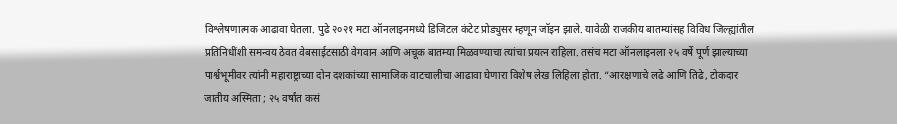विश्लेषणात्मक आढावा घेतला. पुढे २०२१ मटा ऑनलाइनमध्ये डिजिटल कंटेट प्रोड्युसर म्हणून जॉइन झाले. यावेळी राजकीय बातम्यांसह विविध जिल्ह्यांतील प्रतिनिधींशी समन्वय ठेवत वेबसाईटसाठी वेगवान आणि अचूक बातम्या मिळवण्याचा त्यांचा प्रयत्न राहिला. तसंच मटा ऑनलाइनला २५ वर्षे पूर्ण झाल्याच्या पार्श्वभूमीवर त्यांनी महाराष्ट्राच्या दोन दशकांच्या सामाजिक वाटचालीचा आढावा घेणारा विशेष लेख लिहिला होता. “आरक्षणाचे लढे आणि तिढे, टोकदार जातीय अस्मिता ; २५ वर्षांत कसं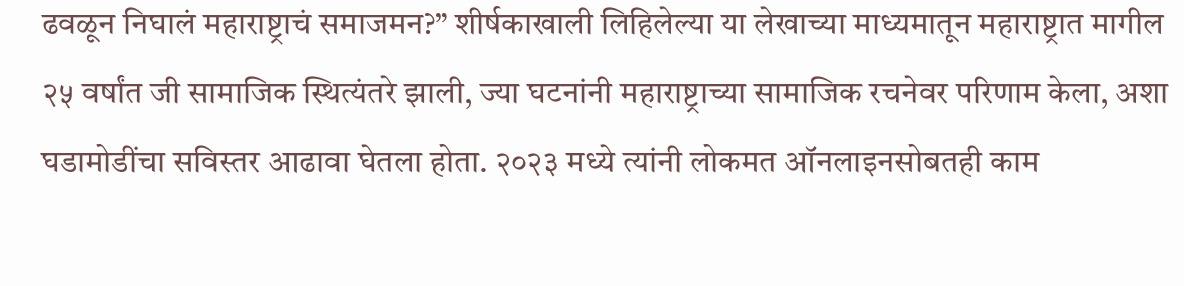ढवळून निघालं महाराष्ट्राचं समाजमन?” शीर्षकाखाली लिहिलेल्या या लेखाच्या माध्यमातून महाराष्ट्रात मागील २५ वर्षांत जी सामाजिक स्थित्यंतरे झाली, ज्या घटनांनी महाराष्ट्राच्या सामाजिक रचनेवर परिणाम केला, अशा घडामोडींचा सविस्तर आढावा घेतला होता. २०२३ मध्ये त्यांनी लोकमत ऑनलाइनसोबतही काम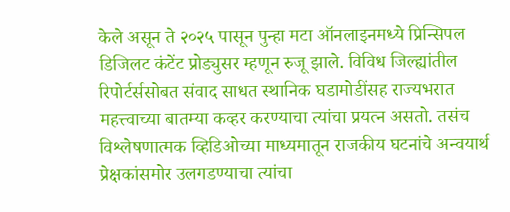केले असून ते २०२५ पासून पुन्हा मटा ऑनलाइनमध्ये प्रिन्सिपल डिजिलट कंटेंट प्रोड्युसर म्हणून रुजू झाले. विविध जिल्ह्यांतील रिपोर्टर्ससोबत संवाद साधत स्थानिक घडामोडींसह राज्यभरात महत्त्वाच्या बातम्या कव्हर करण्याचा त्यांचा प्रयत्न असतो. तसंच विश्लेषणात्मक व्हिडिओच्या माध्यमातून राजकीय घटनांचे अन्वयार्थ प्रेक्षकांसमोर उलगडण्याचा त्यांचा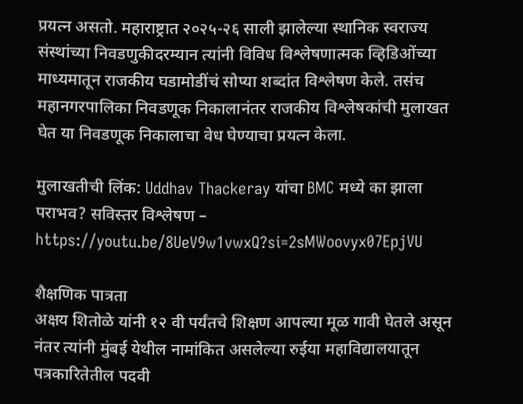प्रयत्न असतो. महाराष्ट्रात २०२५-२६ साली झालेल्या स्थानिक स्वराज्य संस्थांच्या निवडणुकीदरम्यान त्यांनी विविध विश्लेषणात्मक व्हिडिओंच्या माध्यमातून राजकीय घडामोडींचं सोप्या शब्दांत विश्लेषण केले. तसंच महानगरपालिका निवडणूक निकालानंतर राजकीय विश्लेषकांची मुलाखत घेत या निवडणूक निकालाचा वेध घेण्याचा प्रयत्न केला.

मुलाखतीची लिंक: Uddhav Thackeray यांचा BMC मध्ये का झाला पराभव? सविस्तर विश्लेषण – https://youtu.be/8UeV9w1vwxQ?si=2sMWoovyx07EpjVU

शैक्षणिक पात्रता
अक्षय शितोळे यांनी १२ वी पर्यंतचे शिक्षण आपल्या मूळ गावी घेतले असून नंतर त्यांनी मुंबई येथील नामांकित असलेल्या रुईया महाविद्यालयातून पत्रकारितेतील पदवी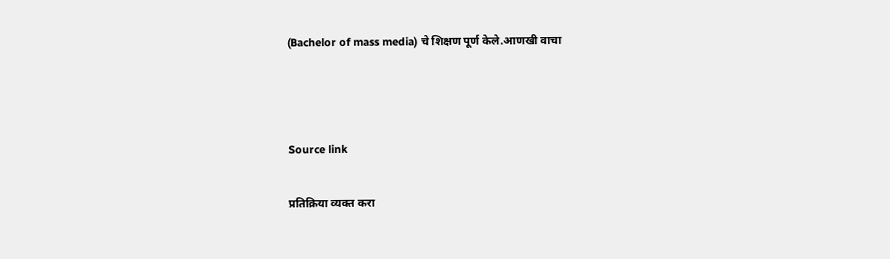(Bachelor of mass media) चे शिक्षण पूर्ण केले.आणखी वाचा



Source link

प्रतिक्रिया व्यक्त करा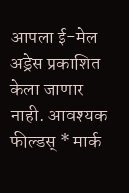आपला ई-मेल अड्रेस प्रकाशित केला जाणार नाही. आवश्यक फील्डस् * मार्क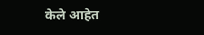केले आहेत